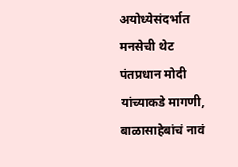अयोध्येसंदर्भात मनसेची थेट पंतप्रधान मोदी यांच्याकडे मागणी, बाळासाहेबांचं नावं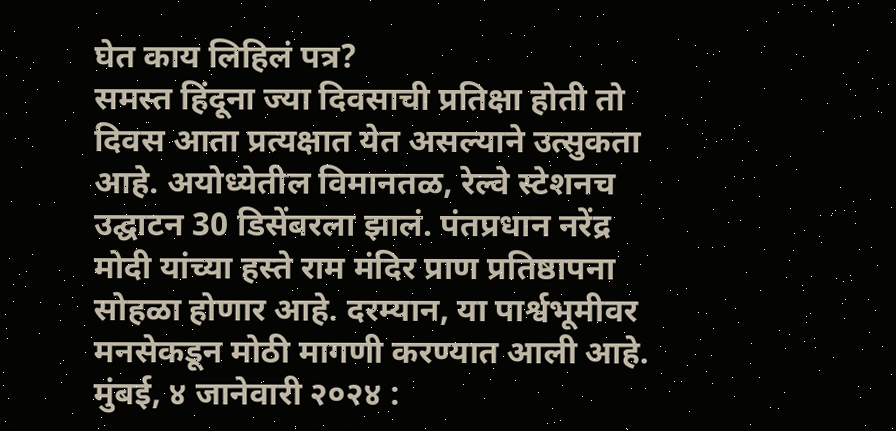घेत काय लिहिलं पत्र?
समस्त हिंदूना ज्या दिवसाची प्रतिक्षा होती तो दिवस आता प्रत्यक्षात येत असल्याने उत्सुकता आहे. अयोध्येतील विमानतळ, रेल्वे स्टेशनच उद्घाटन 30 डिसेंबरला झालं. पंतप्रधान नरेंद्र मोदी यांच्या हस्ते राम मंदिर प्राण प्रतिष्ठापना सोहळा होणार आहे. दरम्यान, या पार्श्वभूमीवर मनसेकडून मोठी मागणी करण्यात आली आहे.
मुंबई, ४ जानेवारी २०२४ :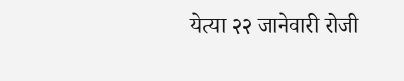येत्या २२ जानेवारी रोजी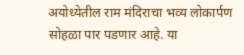अयोध्येतील राम मंदिराचा भव्य लोकार्पण सोहळा पार पडणार आहे. या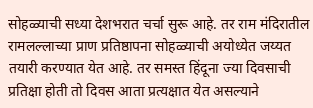सोहळ्याची सध्या देशभरात चर्चा सुरू आहे. तर राम मंदिरातील रामलल्लाच्या प्राण प्रतिष्ठापना सोहळ्याची अयोध्येत जय्यत तयारी करण्यात येत आहे. तर समस्त हिंदूना ज्या दिवसाची प्रतिक्षा होती तो दिवस आता प्रत्यक्षात येत असल्याने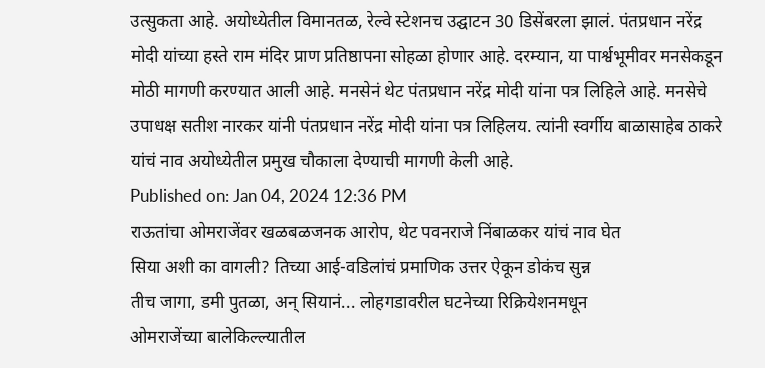उत्सुकता आहे. अयोध्येतील विमानतळ, रेल्वे स्टेशनच उद्घाटन 30 डिसेंबरला झालं. पंतप्रधान नरेंद्र मोदी यांच्या हस्ते राम मंदिर प्राण प्रतिष्ठापना सोहळा होणार आहे. दरम्यान, या पार्श्वभूमीवर मनसेकडून मोठी मागणी करण्यात आली आहे. मनसेनं थेट पंतप्रधान नरेंद्र मोदी यांना पत्र लिहिले आहे. मनसेचे उपाधक्ष सतीश नारकर यांनी पंतप्रधान नरेंद्र मोदी यांना पत्र लिहिलय. त्यांनी स्वर्गीय बाळासाहेब ठाकरे यांचं नाव अयोध्येतील प्रमुख चौकाला देण्याची मागणी केली आहे.
Published on: Jan 04, 2024 12:36 PM
राऊतांचा ओमराजेंवर खळबळजनक आरोप, थेट पवनराजे निंबाळकर यांचं नाव घेत
सिया अशी का वागली? तिच्या आई-वडिलांचं प्रमाणिक उत्तर ऐकून डोकंच सुन्न
तीच जागा, डमी पुतळा, अन् सियानं... लोहगडावरील घटनेच्या रिक्रियेशनमधून
ओमराजेंच्या बालेकिल्ल्यातील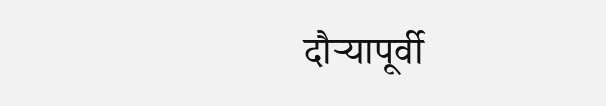दौऱ्यापूर्वी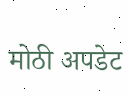मोठी अपडेट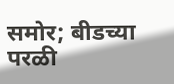समोर; बीडच्या परळी